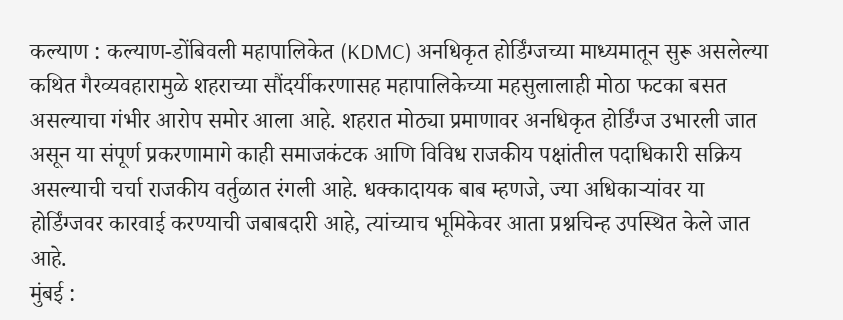कल्याण : कल्याण-डोंबिवली महापालिकेत (KDMC) अनधिकृत होर्डिंग्जच्या माध्यमातून सुरू असलेल्या कथित गैरव्यवहारामुळे शहराच्या सौंदर्यीकरणासह महापालिकेच्या महसुलालाही मोठा फटका बसत असल्याचा गंभीर आरोप समोर आला आहे. शहरात मोठ्या प्रमाणावर अनधिकृत होर्डिंग्ज उभारली जात असून या संपूर्ण प्रकरणामागे काही समाजकंटक आणि विविध राजकीय पक्षांतील पदाधिकारी सक्रिय असल्याची चर्चा राजकीय वर्तुळात रंगली आहे. धक्कादायक बाब म्हणजे, ज्या अधिकाऱ्यांवर या होर्डिंग्जवर कारवाई करण्याची जबाबदारी आहे, त्यांच्याच भूमिकेवर आता प्रश्नचिन्ह उपस्थित केले जात आहे.
मुंबई :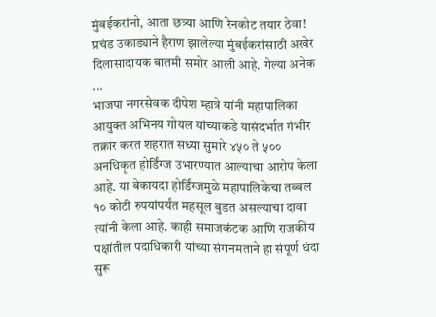मुंबईकरांनो, आता छत्र्या आणि रेनकोट तयार ठेवा! प्रचंड उकाड्याने हैराण झालेल्या मुंबईकरांसाठी अखेर दिलासादायक बातमी समोर आली आहे. गेल्या अनेक ...
भाजपा नगरसेवक दीपेश म्हात्रे यांनी महापालिका आयुक्त अभिनय गोयल यांच्याकडे यासंदर्भात गंभीर तक्रार करत शहरात सध्या सुमारे ४५० ते ५०० अनधिकृत होर्डिंग्ज उभारण्यात आल्याचा आरोप केला आहे. या बेकायदा होर्डिंग्जमुळे महापालिकेचा तब्बल १० कोटी रुपयांपर्यंत महसूल बुडत असल्याचा दावा त्यांनी केला आहे. काही समाजकंटक आणि राजकीय पक्षांतील पदाधिकारी यांच्या संगनमताने हा संपूर्ण धंदा सुरू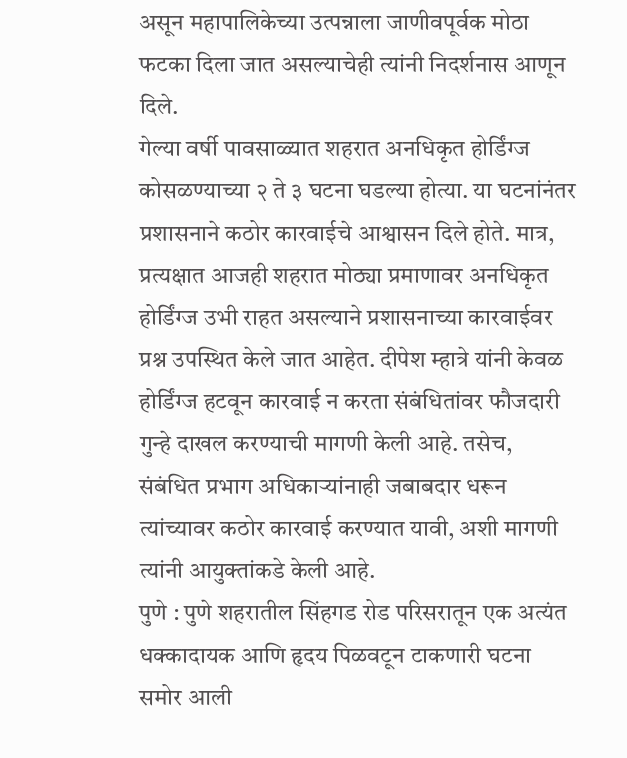असून महापालिकेच्या उत्पन्नाला जाणीवपूर्वक मोठा फटका दिला जात असल्याचेही त्यांनी निदर्शनास आणून दिले.
गेल्या वर्षी पावसाळ्यात शहरात अनधिकृत होर्डिंग्ज कोसळण्याच्या २ ते ३ घटना घडल्या होत्या. या घटनांनंतर प्रशासनाने कठोर कारवाईचे आश्वासन दिले होते. मात्र, प्रत्यक्षात आजही शहरात मोठ्या प्रमाणावर अनधिकृत होर्डिंग्ज उभी राहत असल्याने प्रशासनाच्या कारवाईवर प्रश्न उपस्थित केले जात आहेत. दीपेश म्हात्रे यांनी केवळ होर्डिंग्ज हटवून कारवाई न करता संबंधितांवर फौजदारी गुन्हे दाखल करण्याची मागणी केली आहे. तसेच, संबंधित प्रभाग अधिकाऱ्यांनाही जबाबदार धरून त्यांच्यावर कठोर कारवाई करण्यात यावी, अशी मागणी त्यांनी आयुक्तांकडे केली आहे.
पुणे : पुणे शहरातील सिंहगड रोड परिसरातून एक अत्यंत धक्कादायक आणि हृदय पिळवटून टाकणारी घटना समोर आली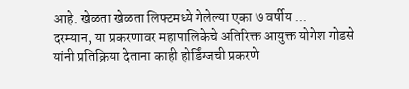आहे. खेळता खेळता लिफ्टमध्ये गेलेल्या एका ७ वर्षीय ...
दरम्यान, या प्रकरणावर महापालिकेचे अतिरिक्त आयुक्त योगेश गोडसे यांनी प्रतिक्रिया देताना काही होर्डिंग्जची प्रकरणे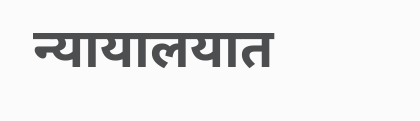न्यायालयात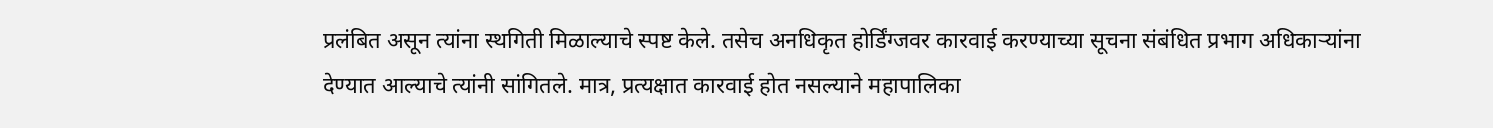प्रलंबित असून त्यांना स्थगिती मिळाल्याचे स्पष्ट केले. तसेच अनधिकृत होर्डिंग्जवर कारवाई करण्याच्या सूचना संबंधित प्रभाग अधिकाऱ्यांना देण्यात आल्याचे त्यांनी सांगितले. मात्र, प्रत्यक्षात कारवाई होत नसल्याने महापालिका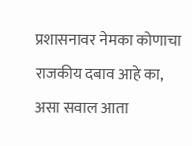प्रशासनावर नेमका कोणाचा राजकीय दबाव आहे का, असा सवाल आता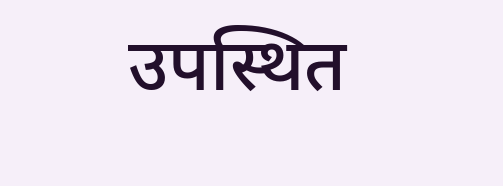उपस्थित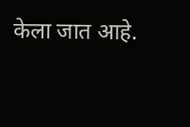केला जात आहे.